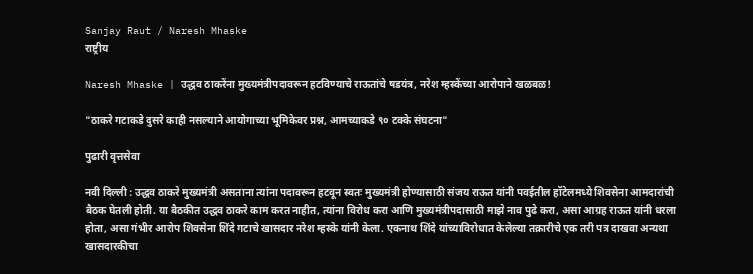Sanjay Raut / Naresh Mhaske
राष्ट्रीय

Naresh Mhaske | उद्धव ठाकरेंना मुख्यमंत्रीपदावरून हटविण्याचे राऊतांचे षडयंत्र, नरेश म्हस्केंच्या आरोपाने खळबळ!

"ठाकरे गटाकडे दुसरे काही नसल्याने आयोगाच्या भूमिकेवर प्रश्न, आमच्याकडे ९० टक्के संघटना"

पुढारी वृत्तसेवा

नवी दिल्ली : उद्धव ठाकरे मुख्यमंत्री असताना त्यांना पदावरून हटवून स्वतः मुख्यमंत्री होण्यासाठी संजय राऊत यांनी पवईतील हॉटेलमध्ये शिवसेना आमदारांची बैठक घेतली होती. या बैठकीत उद्धव ठाकरे काम करत नाहीत, त्यांना विरोध करा आणि मुख्यमंत्रीपदासाठी माझे नाव पुढे करा, असा आग्रह राऊत यांनी धरला होता, असा गंभीर आरोप शिवसेना शिंदे गटाचे खासदार नरेश म्हस्के यांनी केला. एकनाथ शिंदे यांच्याविरोधात केलेल्या तक्रारीचे एक तरी पत्र दाखवा अन्यथा खासदारकीचा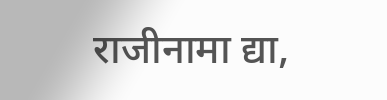राजीनामा द्या,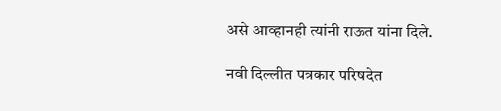असे आव्हानही त्यांनी राऊत यांना दिले.

नवी दिल्लीत पत्रकार परिषदेत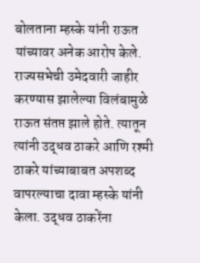बोलताना म्हस्के यांनी राऊत यांच्यावर अनेक आरोप केले. राज्यसभेची उमेदवारी जाहीर करण्यास झालेल्या विलंबामुळे राऊत संतप्त झाले होते. त्यातून त्यांनी उद्धव ठाकरे आणि रश्मी ठाकरे यांच्याबाबत अपशब्द वापरल्याचा दावा म्हस्के यांनी केला. उद्धव ठाकरेंना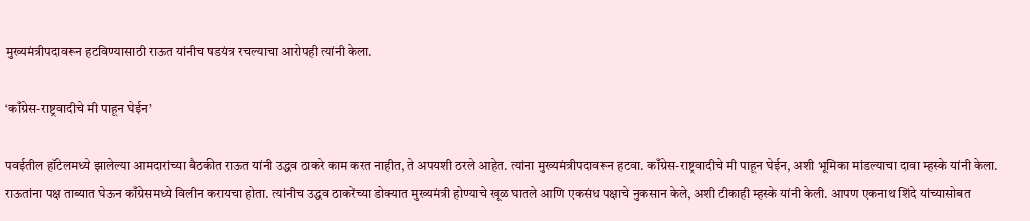मुख्यमंत्रीपदावरून हटविण्यासाठी राऊत यांनीच षडयंत्र रचल्याचा आरोपही त्यांनी केला.

‘काँग्रेस-राष्ट्रवादीचे मी पाहून घेईन’

पवईतील हॉटेलमध्ये झालेल्या आमदारांच्या बैठकीत राऊत यांनी उद्धव ठाकरे काम करत नाहीत, ते अपयशी ठरले आहेत. त्यांना मुख्यमंत्रीपदावरून हटवा. काँग्रेस-राष्ट्रवादीचे मी पाहून घेईन, अशी भूमिका मांडल्याचा दावा म्हस्के यांनी केला. राऊतांना पक्ष ताब्यात घेऊन काँग्रेसमध्ये विलीन करायचा होता. त्यांनीच उद्धव ठाकरेंच्या डोक्यात मुख्यमंत्री होण्याचे खूळ घातले आणि एकसंध पक्षाचे नुकसान केले, अशी टीकाही म्हस्के यांनी केली. आपण एकनाथ शिंदे यांच्यासोबत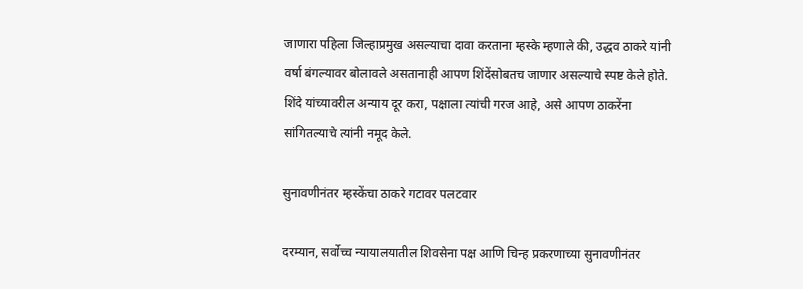जाणारा पहिला जिल्हाप्रमुख असल्याचा दावा करताना म्हस्के म्हणाले की, उद्धव ठाकरे यांनी वर्षा बंगल्यावर बोलावले असतानाही आपण शिंदेंसोबतच जाणार असल्याचे स्पष्ट केले होते. शिंदे यांच्यावरील अन्याय दूर करा, पक्षाला त्यांची गरज आहे, असे आपण ठाकरेंना सांगितल्याचे त्यांनी नमूद केले.

सुनावणीनंतर म्हस्केंचा ठाकरे गटावर पलटवार

दरम्यान, सर्वोच्च न्यायालयातील शिवसेना पक्ष आणि चिन्ह प्रकरणाच्या सुनावणीनंतर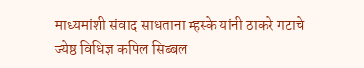माध्यमांशी संवाद साधताना म्हस्के यांनी ठाकरे गटाचे ज्येष्ठ विधिज्ञ कपिल सिब्बल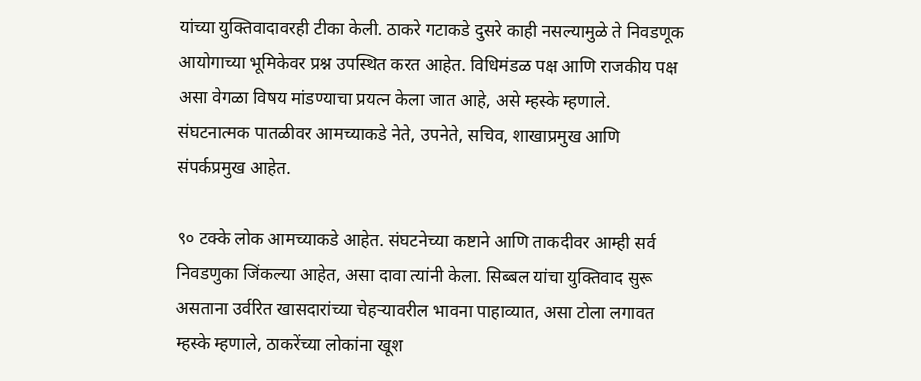यांच्या युक्तिवादावरही टीका केली. ठाकरे गटाकडे दुसरे काही नसल्यामुळे ते निवडणूक आयोगाच्या भूमिकेवर प्रश्न उपस्थित करत आहेत. विधिमंडळ पक्ष आणि राजकीय पक्ष असा वेगळा विषय मांडण्याचा प्रयत्न केला जात आहे, असे म्हस्के म्हणाले. संघटनात्मक पातळीवर आमच्याकडे नेते, उपनेते, सचिव, शाखाप्रमुख आणि संपर्कप्रमुख आहेत.

९० टक्के लोक आमच्याकडे आहेत. संघटनेच्या कष्टाने आणि ताकदीवर आम्ही सर्व निवडणुका जिंकल्या आहेत, असा दावा त्यांनी केला. सिब्बल यांचा युक्तिवाद सुरू असताना उर्वरित खासदारांच्या चेहऱ्यावरील भावना पाहाव्यात, असा टोला लगावत म्हस्के म्हणाले, ठाकरेंच्या लोकांना खूश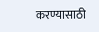करण्यासाठी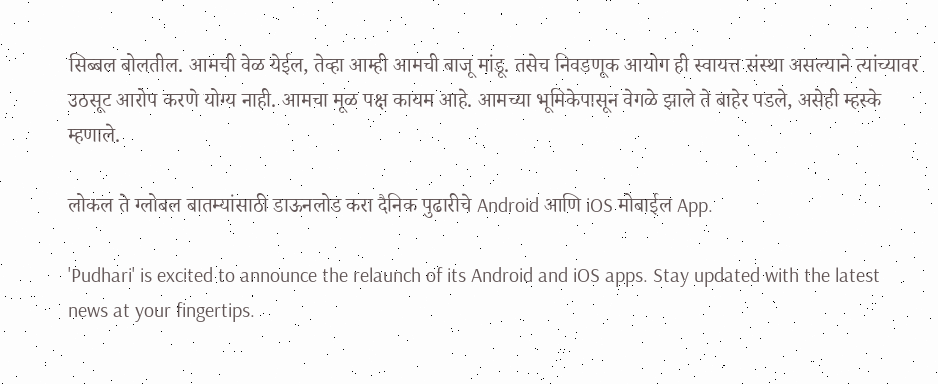सिब्बल बोलतील. आमची वेळ येईल, तेव्हा आम्ही आमची बाजू मांडू. तसेच निवडणूक आयोग ही स्वायत्त संस्था असल्याने त्यांच्यावर उठसूट आरोप करणे योग्य नाही. आमचा मूळ पक्ष कायम आहे. आमच्या भूमिकेपासून वेगळे झाले ते बाहेर पडले, असेही म्हस्के म्हणाले.

लोकल ते ग्लोबल बातम्यांसाठी डाऊनलोड करा दैनिक पुढारीचे Android आणि iOS मोबाईल App.

'Pudhari' is excited to announce the relaunch of its Android and iOS apps. Stay updated with the latest news at your fingertips.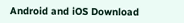Android and iOS Download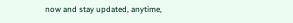now and stay updated, anytime,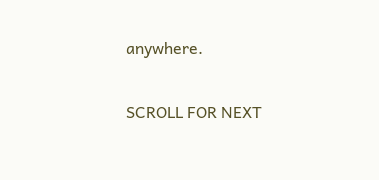anywhere.

SCROLL FOR NEXT